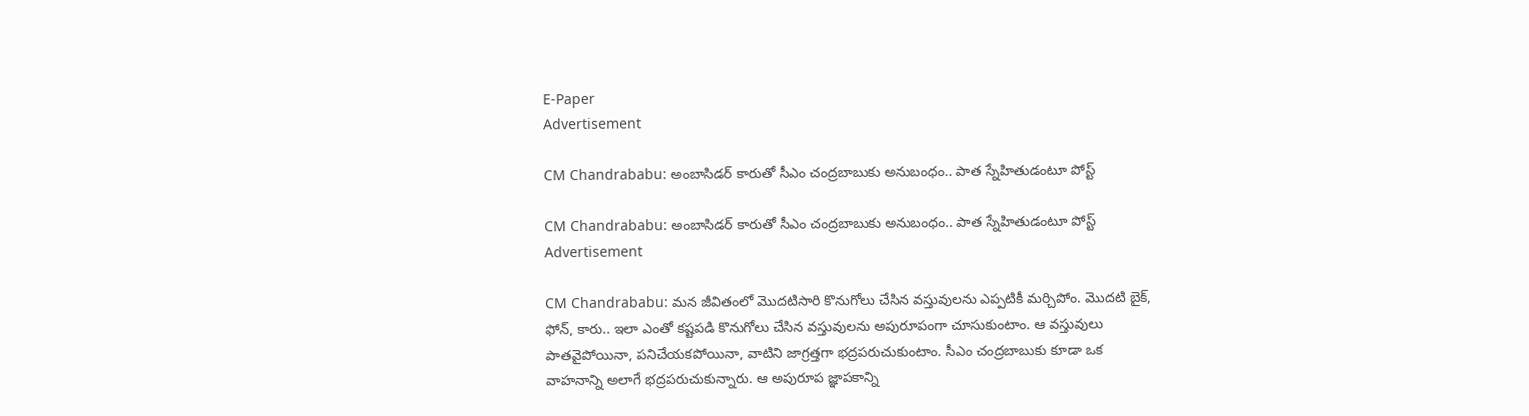E-Paper
Advertisement

CM Chandrababu: అంబాసిడర్ కారుతో సీఎం చంద్రబాబుకు అనుబంధం.. పాత స్నేహితుడంటూ పోస్ట్

CM Chandrababu: అంబాసిడర్ కారుతో సీఎం చంద్రబాబుకు అనుబంధం.. పాత స్నేహితుడంటూ పోస్ట్
Advertisement

CM Chandrababu: మన జీవితంలో మొదటిసారి కొనుగోలు చేసిన వస్తువులను ఎప్పటికీ మర్చిపోం. మొదటి బైక్, ఫోన్, కారు.. ఇలా ఎంతో కష్టపడి కొనుగోలు చేసిన వస్తువులను అపురూపంగా చూసుకుంటాం. ఆ వస్తువులు పాతవైపోయినా, పనిచేయకపోయినా, వాటిని జాగ్రత్తగా భద్రపరుచుకుంటాం. సీఎం చంద్రబాబుకు కూడా ఒక వాహనాన్ని అలాగే భద్రపరుచుకున్నారు. ఆ అపురూప జ్ఞాపకాన్ని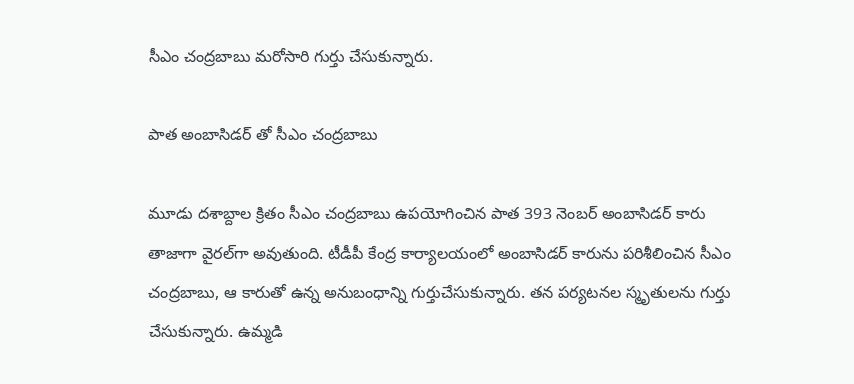సీఎం చంద్రబాబు మరోసారి గుర్తు చేసుకున్నారు.

పాత అంబాసిడర్ తో సీఎం చంద్రబాబు

మూడు దశాబ్దాల క్రితం సీఎం చంద్రబాబు ఉపయోగించిన పాత 393 నెంబర్ అంబాసిడర్ కారు తాజాగా వైరల్‌గా అవుతుంది. టీడీపీ కేంద్ర కార్యాలయంలో అంబాసిడర్ కారును పరిశీలించిన సీఎం చంద్రబాబు, ఆ కారుతో ఉన్న అనుబంధాన్ని గుర్తుచేసుకున్నారు. తన పర్యటనల స్మృతులను గుర్తు చేసుకున్నారు. ఉమ్మడి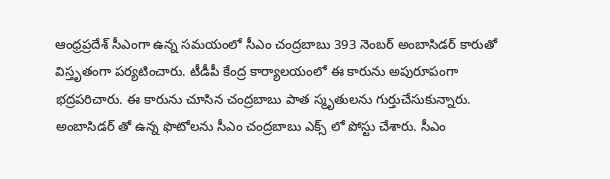ఆంధ్రప్రదేశ్ సీఎంగా ఉన్న సమయంలో సీఎం చంద్రబాబు 393 నెంబర్ అంబాసిడర్ కారుతో విస్తృతంగా పర్యటించారు. టీడీపీ కేంద్ర కార్యాలయంలో ఈ కారును అపురూపంగా భద్రపరిచారు. ఈ కారును చూసిన చంద్రబాబు పాత స్మృతులను గుర్తుచేసుకున్నారు. అంబాసిడర్ తో ఉన్న ఫొటోలను సీఎం చంద్రబాబు ఎక్స్ లో పోస్టు చేశారు. సీఎం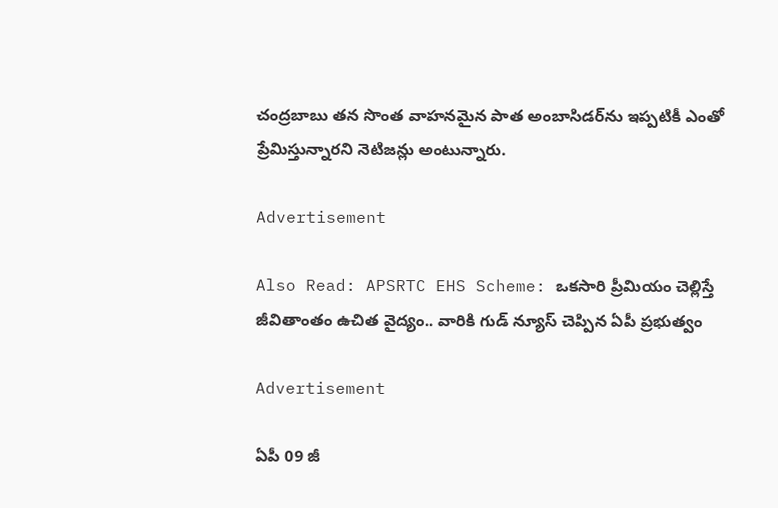చంద్రబాబు తన సొంత వాహనమైన పాత అంబాసిడర్‌ను ఇప్పటికీ ఎంతో ప్రేమిస్తున్నారని నెటిజన్లు అంటున్నారు.

Advertisement

Also Read: APSRTC EHS Scheme: ఒకసారి ప్రీమియం చెల్లిస్తే జీవితాంతం ఉచిత వైద్యం.. వారికి గుడ్ న్యూస్ చెప్పిన ఏపీ ప్రభుత్వం

Advertisement

ఏపీ 09 జీ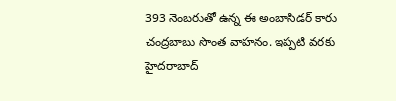393 నెంబరుతో ఉన్న ఈ అంబాసిడర్ కారు చంద్రబాబు సొంత వాహనం. ఇప్పటి వరకు హైదరాబాద్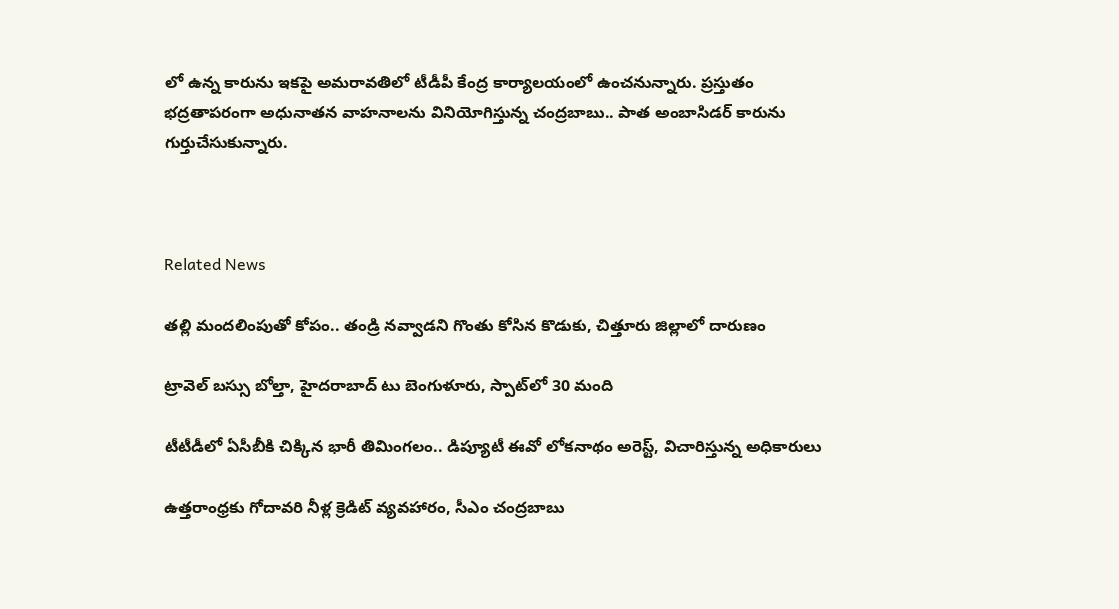లో ఉన్న కారును ఇకపై అమరావతిలో టీడీపీ కేంద్ర కార్యాలయంలో ఉంచనున్నారు. ప్రస్తుతం భద్రతాపరంగా అధునాతన వాహనాలను వినియోగిస్తున్న చంద్రబాబు.. పాత అంబాసిడర్ కారును గుర్తుచేసుకున్నారు.



Related News

తల్లి మందలింపుతో కోపం.. తండ్రి నవ్వాడని గొంతు కోసిన కొడుకు, చిత్తూరు జిల్లాలో దారుణం

ట్రావెల్ బస్సు బోల్తా, హైదరాబాద్ టు బెంగుళూరు, స్పాట్‌లో 30 మంది

టీటీడీలో ఏసీబీకి చిక్కిన భారీ తిమింగలం.. డిప్యూటీ ఈవో లోకనాథం అరెస్ట్, విచారిస్తున్న అధికారులు

ఉత్తరాంధ్రకు గోదావరి నీళ్ల క్రెడిట్ వ్యవహారం, సీఎం చంద్రబాబు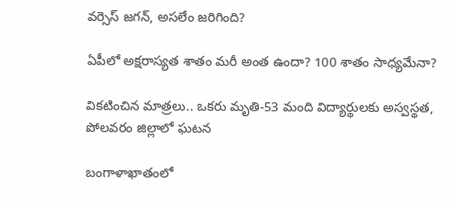వర్సెస్ జగన్, అసలేం జరిగింది?

ఏపీలో అక్షరాస్యత శాతం మరీ అంత ఉందా? 100 శాతం సాధ్యమేనా?

వికటించిన మాత్రలు.. ఒకరు మృతి-53 మంది విద్యార్థులకు అస్వస్థత, పోలవరం జిల్లాలో ఘటన

బంగాళాఖాతంలో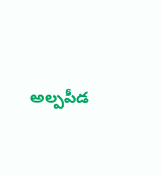అల్పపీడ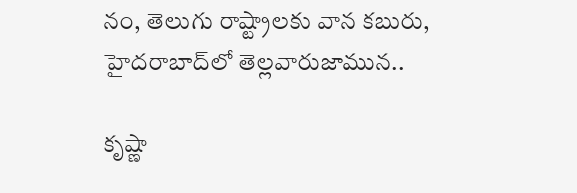నం, తెలుగు రాష్ట్రాలకు వాన కబురు, హైదరాబాద్‌లో తెల్లవారుజామున..

కృష్ణా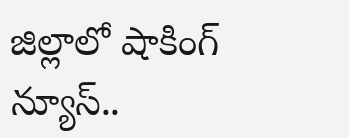జిల్లాలో షాకింగ్ న్యూస్..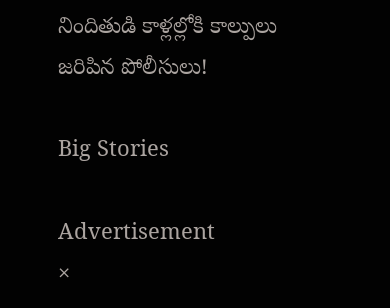నిందితుడి కాళ్లల్లోకి కాల్పులు జరిపిన పోలీసులు!

Big Stories

Advertisement
×